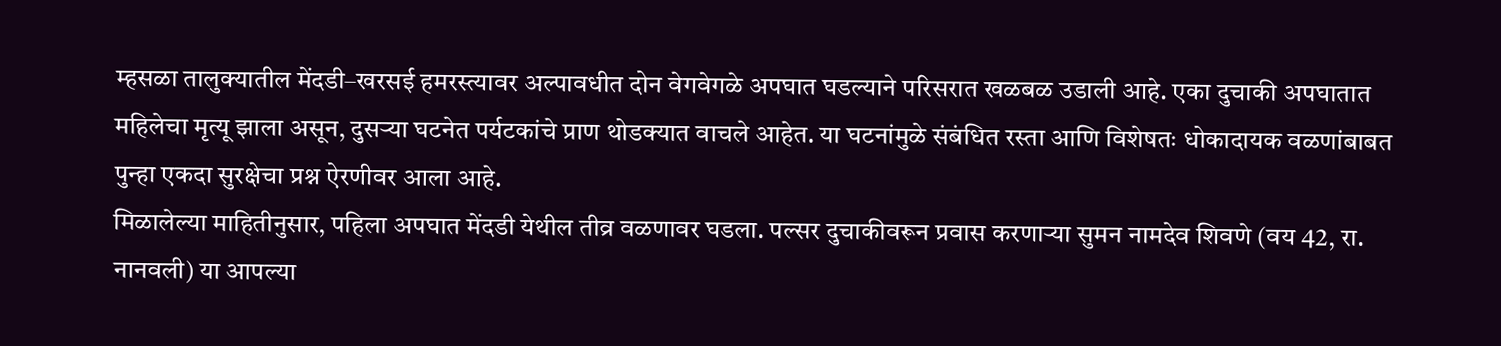म्हसळा तालुक्यातील मेंदडी–खरसई हमरस्त्यावर अल्पावधीत दोन वेगवेगळे अपघात घडल्याने परिसरात खळबळ उडाली आहे. एका दुचाकी अपघातात महिलेचा मृत्यू झाला असून, दुसऱ्या घटनेत पर्यटकांचे प्राण थोडक्यात वाचले आहेत. या घटनांमुळे संबंधित रस्ता आणि विशेषतः धोकादायक वळणांबाबत पुन्हा एकदा सुरक्षेचा प्रश्न ऐरणीवर आला आहे.
मिळालेल्या माहितीनुसार, पहिला अपघात मेंदडी येथील तीव्र वळणावर घडला. पल्सर दुचाकीवरून प्रवास करणाऱ्या सुमन नामदेव शिवणे (वय 42, रा. नानवली) या आपल्या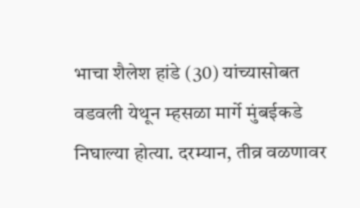भाचा शैलेश हांडे (30) यांच्यासोबत वडवली येथून म्हसळा मार्गे मुंबईकडे निघाल्या होत्या. दरम्यान, तीव्र वळणावर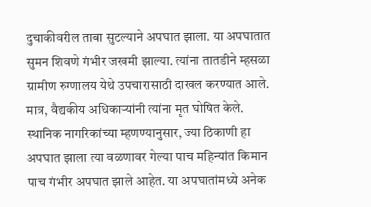दुचाकीवरील ताबा सुटल्याने अपघात झाला. या अपघातात सुमन शिवणे गंभीर जखमी झाल्या. त्यांना तातडीने म्हसळा ग्रामीण रुग्णालय येथे उपचारासाठी दाखल करण्यात आले. मात्र, वैद्यकीय अधिकाऱ्यांनी त्यांना मृत घोषित केले.
स्थानिक नागरिकांच्या म्हणण्यानुसार, ज्या ठिकाणी हा अपघात झाला त्या वळणावर गेल्या पाच महिन्यांत किमान पाच गंभीर अपघात झाले आहेत. या अपघातांमध्ये अनेक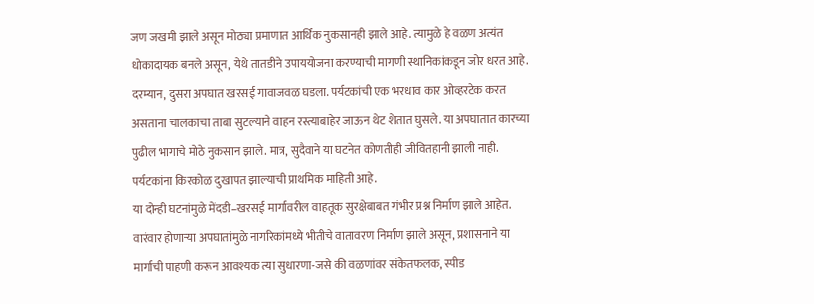जण जखमी झाले असून मोठ्या प्रमाणात आर्थिक नुकसानही झाले आहे. त्यामुळे हे वळण अत्यंत धोकादायक बनले असून, येथे तातडीने उपाययोजना करण्याची मागणी स्थानिकांकडून जोर धरत आहे.
दरम्यान, दुसरा अपघात खरसई गावाजवळ घडला. पर्यटकांची एक भरधाव कार ओव्हरटेक करत असताना चालकाचा ताबा सुटल्याने वाहन रस्त्याबाहेर जाऊन थेट शेतात घुसले. या अपघातात कारच्या पुढील भागाचे मोठे नुकसान झाले. मात्र, सुदैवाने या घटनेत कोणतीही जीवितहानी झाली नाही. पर्यटकांना किरकोळ दुखापत झाल्याची प्राथमिक माहिती आहे.
या दोन्ही घटनांमुळे मेंदडी–खरसई मार्गावरील वाहतूक सुरक्षेबाबत गंभीर प्रश्न निर्माण झाले आहेत. वारंवार होणाऱ्या अपघातांमुळे नागरिकांमध्ये भीतीचे वातावरण निर्माण झाले असून, प्रशासनाने या मार्गाची पाहणी करून आवश्यक त्या सुधारणा-जसे की वळणांवर संकेतफलक, स्पीड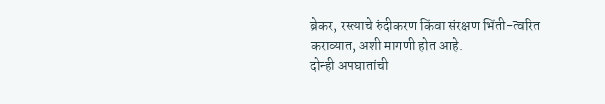ब्रेकर, रस्त्याचे रुंदीकरण किंवा संरक्षण भिंती-त्वरित कराव्यात, अशी मागणी होत आहे.
दोन्ही अपघातांची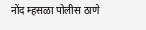नोंद म्हसळा पोलीस ठाणे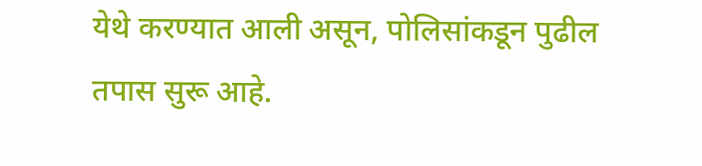येथे करण्यात आली असून, पोलिसांकडून पुढील तपास सुरू आहे.